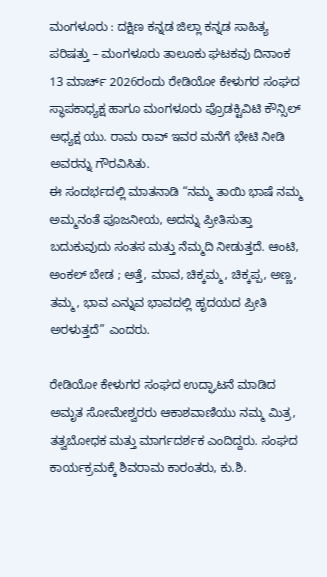ಮಂಗಳೂರು : ದಕ್ಷಿಣ ಕನ್ನಡ ಜಿಲ್ಲಾ ಕನ್ನಡ ಸಾಹಿತ್ಯ ಪರಿಷತ್ತು – ಮಂಗಳೂರು ತಾಲೂಕು ಘಟಕವು ದಿನಾಂಕ 13 ಮಾರ್ಚ್ 2026ರಂದು ರೇಡಿಯೋ ಕೇಳುಗರ ಸಂಘದ ಸ್ಥಾಪಕಾಧ್ಯಕ್ಷ ಹಾಗೂ ಮಂಗಳೂರು ಪ್ರೊಡಕ್ಟಿವಿಟಿ ಕೌನ್ಸಿಲ್ ಅಧ್ಯಕ್ಷ ಯು. ರಾಮ ರಾವ್ ಇವರ ಮನೆಗೆ ಭೇಟಿ ನೀಡಿ ಅವರನ್ನು ಗೌರವಿಸಿತು.
ಈ ಸಂದರ್ಭದಲ್ಲಿ ಮಾತನಾಡಿ “ನಮ್ಮ ತಾಯಿ ಭಾಷೆ ನಮ್ಮ ಅಮ್ಮನಂತೆ ಪೂಜನೀಯ, ಅದನ್ನು ಪ್ರೀತಿಸುತ್ತಾ ಬದುಕುವುದು ಸಂತಸ ಮತ್ತು ನೆಮ್ಮದಿ ನೀಡುತ್ತದೆ. ಆಂಟಿ, ಅಂಕಲ್ ಬೇಡ ; ಅತ್ತೆ, ಮಾವ, ಚಿಕ್ಕಮ್ಮ, ಚಿಕ್ಕಪ್ಪ, ಅಣ್ಣ, ತಮ್ಮ, ಭಾವ ಎನ್ನುವ ಭಾವದಲ್ಲಿ ಹೃದಯದ ಪ್ರೀತಿ ಅರಳುತ್ತದೆ” ಎಂದರು.

ರೇಡಿಯೋ ಕೇಳುಗರ ಸಂಘದ ಉದ್ಘಾಟನೆ ಮಾಡಿದ ಅಮೃತ ಸೋಮೇಶ್ವರರು ಆಕಾಶವಾಣಿಯು ನಮ್ಮ ಮಿತ್ರ, ತತ್ವಬೋಧಕ ಮತ್ತು ಮಾರ್ಗದರ್ಶಕ ಎಂದಿದ್ದರು. ಸಂಘದ ಕಾರ್ಯಕ್ರಮಕ್ಕೆ ಶಿವರಾಮ ಕಾರಂತರು, ಕು.ಶಿ.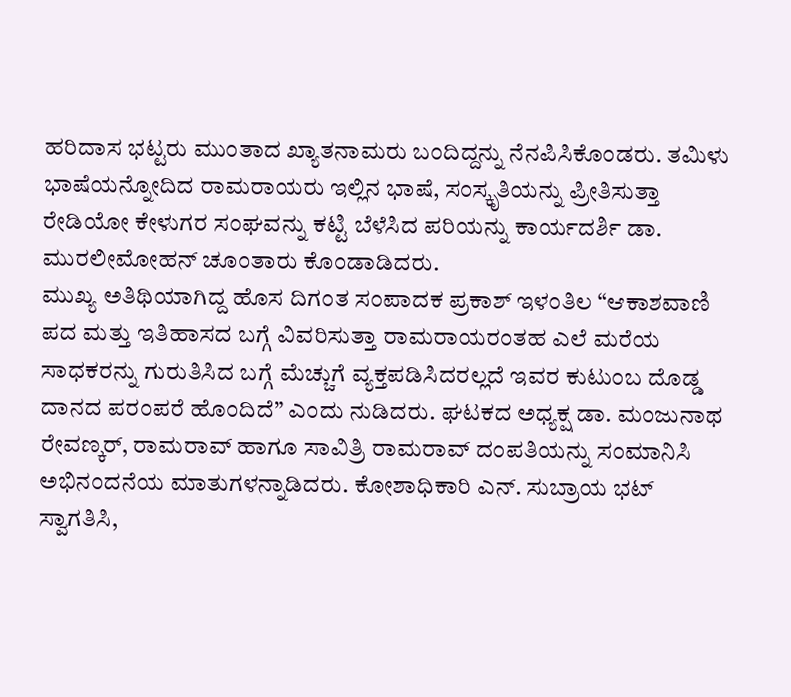ಹರಿದಾಸ ಭಟ್ಟರು ಮುಂತಾದ ಖ್ಯಾತನಾಮರು ಬಂದಿದ್ದನ್ನು ನೆನಪಿಸಿಕೊಂಡರು. ತಮಿಳು ಭಾಷೆಯನ್ನೋದಿದ ರಾಮರಾಯರು ಇಲ್ಲಿನ ಭಾಷೆ, ಸಂಸ್ಕೃತಿಯನ್ನು ಪ್ರೀತಿಸುತ್ತಾ ರೇಡಿಯೋ ಕೇಳುಗರ ಸಂಘವನ್ನು ಕಟ್ಟಿ ಬೆಳೆಸಿದ ಪರಿಯನ್ನು ಕಾರ್ಯದರ್ಶಿ ಡಾ. ಮುರಲೀಮೋಹನ್ ಚೂಂತಾರು ಕೊಂಡಾಡಿದರು.
ಮುಖ್ಯ ಅತಿಥಿಯಾಗಿದ್ದ ಹೊಸ ದಿಗಂತ ಸಂಪಾದಕ ಪ್ರಕಾಶ್ ಇಳಂತಿಲ “ಆಕಾಶವಾಣಿ ಪದ ಮತ್ತು ಇತಿಹಾಸದ ಬಗ್ಗೆ ವಿವರಿಸುತ್ತಾ ರಾಮರಾಯರಂತಹ ಎಲೆ ಮರೆಯ ಸಾಧಕರನ್ನು ಗುರುತಿಸಿದ ಬಗ್ಗೆ ಮೆಚ್ಚುಗೆ ವ್ಯಕ್ತಪಡಿಸಿದರಲ್ಲದೆ ಇವರ ಕುಟುಂಬ ದೊಡ್ಡ ದಾನದ ಪರಂಪರೆ ಹೊಂದಿದೆ” ಎಂದು ನುಡಿದರು. ಘಟಕದ ಅಧ್ಯಕ್ಷ ಡಾ. ಮಂಜುನಾಥ ರೇವಣ್ಕರ್, ರಾಮರಾವ್ ಹಾಗೂ ಸಾವಿತ್ರಿ ರಾಮರಾವ್ ದಂಪತಿಯನ್ನು ಸಂಮಾನಿಸಿ ಅಭಿನಂದನೆಯ ಮಾತುಗಳನ್ನಾಡಿದರು. ಕೋಶಾಧಿಕಾರಿ ಎನ್. ಸುಬ್ರಾಯ ಭಟ್ ಸ್ವಾಗತಿಸಿ,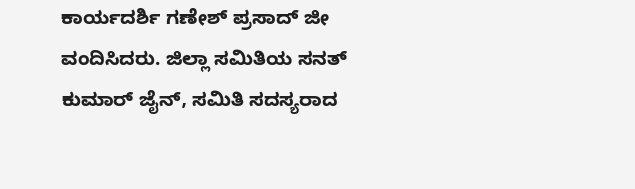ಕಾರ್ಯದರ್ಶಿ ಗಣೇಶ್ ಪ್ರಸಾದ್ ಜೀ ವಂದಿಸಿದರು. ಜಿಲ್ಲಾ ಸಮಿತಿಯ ಸನತ್ ಕುಮಾರ್ ಜೈನ್, ಸಮಿತಿ ಸದಸ್ಯರಾದ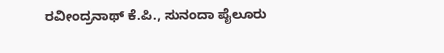ರವೀಂದ್ರನಾಥ್ ಕೆ.ಪಿ., ಸುನಂದಾ ಪೈಲೂರು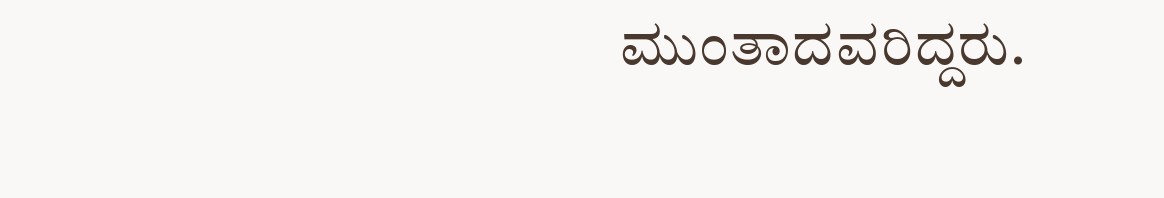ಮುಂತಾದವರಿದ್ದರು.